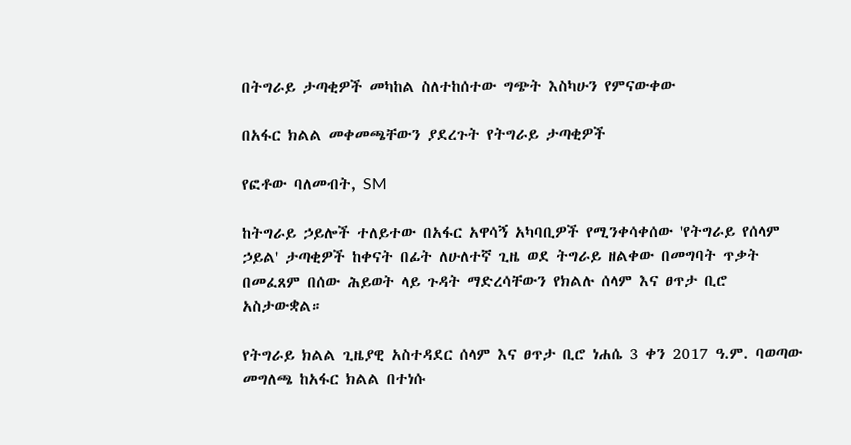በትግራይ ታጣቂዎች መካከል ስለተከሰተው ግጭት እስካሁን የምናውቀው

በአፋር ክልል መቀመጫቸውን ያደረጉት የትግራይ ታጣቂዎች

የፎቶው ባለመብት, SM

ከትግራይ ኃይሎች ተለይተው በአፋር አዋሳኝ አካባቢዎች የሚንቀሳቀሰው 'የትግራይ የሰላም ኃይል' ታጣቂዎች ከቀናት በፊት ለሁለተኛ ጊዜ ወደ ትግራይ ዘልቀው በመግባት ጥቃት በመፈጸም በሰው ሕይወት ላይ ጉዳት ማድረሳቸውን የክልሉ ሰላም እና ፀጥታ ቢሮ አስታውቋል።

የትግራይ ክልል ጊዜያዊ አስተዳደር ሰላም እና ፀጥታ ቢሮ ነሐሴ 3 ቀን 2017 ዓ.ም. ባወጣው መግለጫ ከአፋር ክልል በተነሱ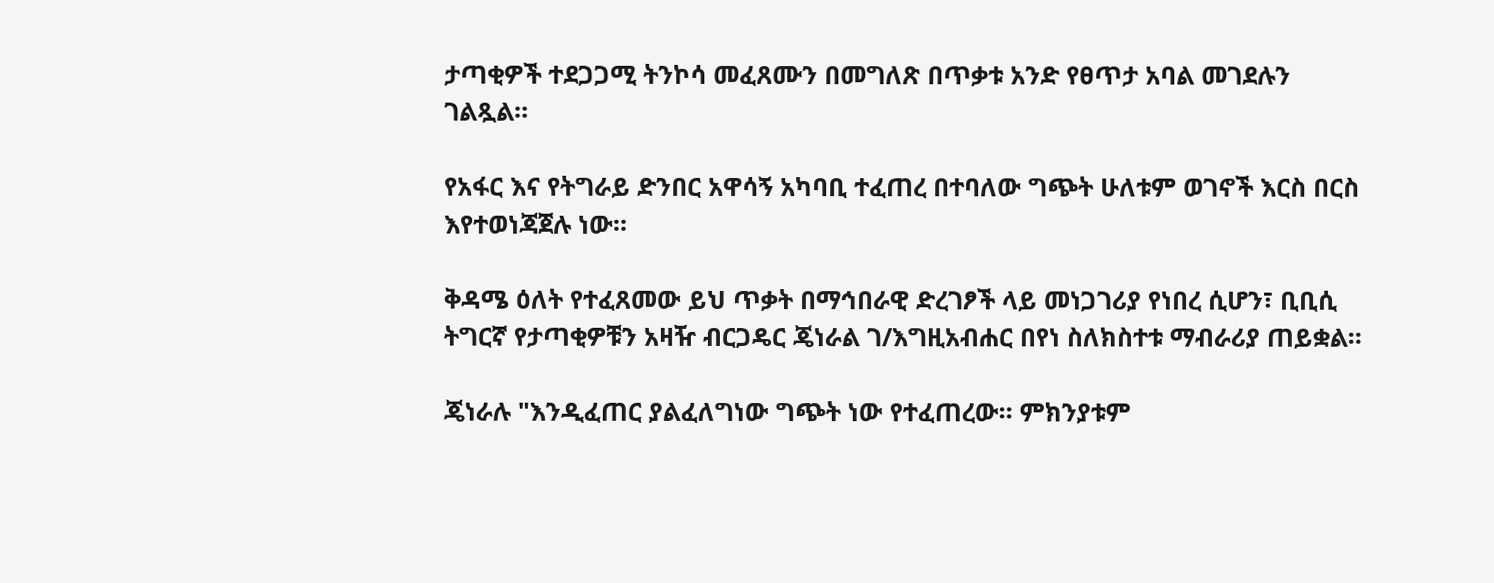ታጣቂዎች ተደጋጋሚ ትንኮሳ መፈጸሙን በመግለጽ በጥቃቱ አንድ የፀጥታ አባል መገደሉን ገልጿል።

የአፋር እና የትግራይ ድንበር አዋሳኝ አካባቢ ተፈጠረ በተባለው ግጭት ሁለቱም ወገኖች እርስ በርስ እየተወነጃጀሉ ነው።

ቅዳሜ ዕለት የተፈጸመው ይህ ጥቃት በማኅበራዊ ድረገፆች ላይ መነጋገሪያ የነበረ ሲሆን፣ ቢቢሲ ትግርኛ የታጣቂዎቹን አዛዥ ብርጋዴር ጄነራል ገ/እግዚአብሐር በየነ ስለክስተቱ ማብራሪያ ጠይቋል።

ጄነራሉ "እንዲፈጠር ያልፈለግነው ግጭት ነው የተፈጠረው። ምክንያቱም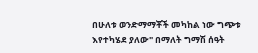በሁለቱ ወንድማማቾች መካከል ነው ግጭቱ እየተካሄደ ያለው" በማለት ግማሽ ሰዓት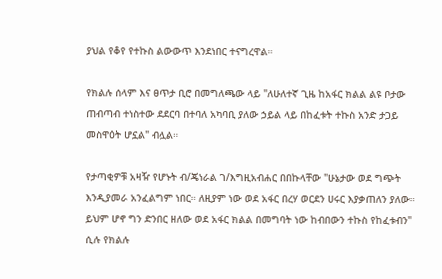ያህል የቆየ የተኩስ ልውውጥ እንደነበር ተናግረዋል።

የክልሉ ሰላም እና ፀጥታ ቢሮ በመግለጫው ላይ "ለሁለተኛ ጊዜ ከአፋር ክልል ልዩ ቦታው ጠብጣብ ተነስተው ደደርባ በተባለ አካባቢ ያለው ኃይል ላይ በከፈቱት ተኩስ አንድ ታጋይ መስዋዕት ሆኗል" ብሏል።

የታጣቂዎቹ አዛዥ የሆኑት ብ/ጄነራል ገ/እግዚአብሐር በበኩላቸው "ሁኔታው ወደ ግጭት እንዲያመራ አንፈልግም ነበር። ለዚያም ነው ወደ አፋር በረሃ ወርደን ሀሩር እያቃጠለን ያለው። ይህም ሆኖ ግን ድንበር ዘለው ወደ አፋር ክልል በመግባት ነው ከብበውን ተኩስ የከፈቱብን" ሲሉ የክልሉ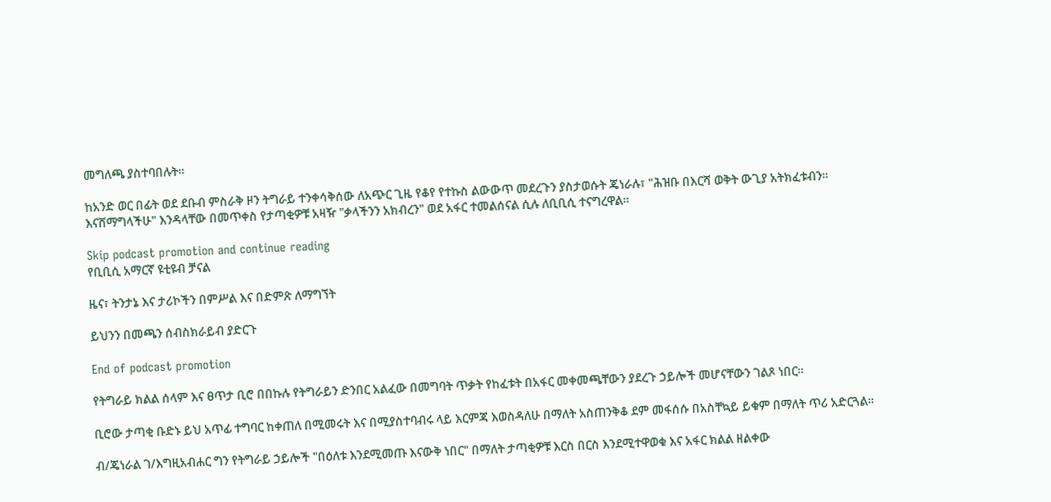መግለጫ ያስተባበሉት።

ከአንድ ወር በፊት ወደ ደቡብ ምስራቅ ዞን ትግራይ ተንቀሳቅሰው ለአጭር ጊዜ የቆየ የተኩስ ልውውጥ መደረጉን ያስታወሱት ጄነራሉ፣ "ሕዝቡ በእርሻ ወቅት ውጊያ አትክፈቱብን። እናሸማግላችሁ" እንዳላቸው በመጥቀስ የታጣቂዎቹ አዛዥ "ቃላችንን አክብረን" ወደ አፋር ተመልሰናል ሲሉ ለቢቢሲ ተናግረዋል።

Skip podcast promotion and continue reading
የቢቢሲ አማርኛ ዩቲዩብ ቻናል

ዜና፣ ትንታኔ እና ታሪኮችን በምሥል እና በድምጽ ለማግኘት

ይህንን በመጫን ሰብስክራይብ ያድርጉ

End of podcast promotion

የትግራይ ክልል ሰላም እና ፀጥታ ቢሮ በበኩሉ የትግራይን ድንበር አልፈው በመግባት ጥቃት የከፈቱት በአፋር መቀመጫቸውን ያደረጉ ኃይሎች መሆናቸውን ገልጾ ነበር።

ቢሮው ታጣቂ ቡድኑ ይህ አጥፊ ተግባር ከቀጠለ በሚመሩት እና በሚያስተባብሩ ላይ እርምጃ እወስዳለሁ በማለት አስጠንቅቆ ደም መፋሰሱ በአስቸኳይ ይቁም በማለት ጥሪ አድርጓል።

ብ/ጄነራል ገ/እግዚአብሐር ግን የትግራይ ኃይሎች "በዕለቱ እንደሚመጡ እናውቅ ነበር" በማለት ታጣቂዎቹ እርስ በርስ እንደሚተዋወቁ እና አፋር ክልል ዘልቀው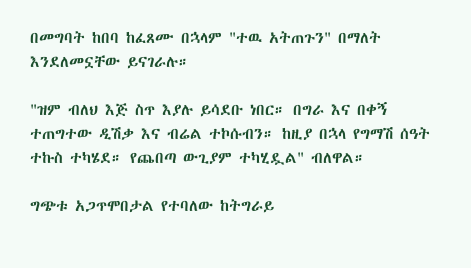በመግባት ከበባ ከፈጸሙ በኋላም "ተዉ አትጠጉን" በማለት እንደለመኗቸው ይናገራሉ።

"ዝም ብለህ እጅ ስጥ እያሉ ይሳደቡ ነበር። በግራ እና በቀኝ ተጠግተው ዲሽቃ እና ብሬል ተኮሱብን። ከዚያ በኋላ የግማሽ ሰዓት ተኩስ ተካሄደ። የጨበጣ ውጊያም ተካሂዷል" ብለዋል።

ግጭቱ አጋጥሞበታል የተባለው ከትግራይ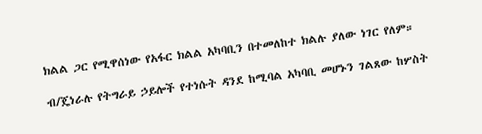ክልል ጋር የሚዋሰነው የአፋር ክልል አካባቢን በተመለከተ ክልሉ ያለው ነገር የለም።

ብ/ጄነራሉ የትግራይ ኃይሎች የተነሱት ዳንደ ከሚባል አካባቢ መሆኑን ገልጸው ከሦስት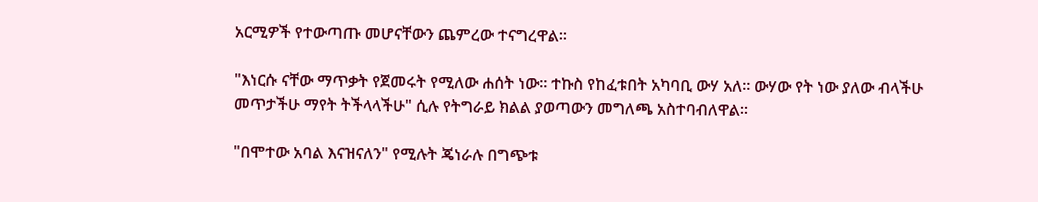አርሚዎች የተውጣጡ መሆናቸውን ጨምረው ተናግረዋል።

"እነርሱ ናቸው ማጥቃት የጀመሩት የሚለው ሐሰት ነው። ተኩስ የከፈቱበት አካባቢ ውሃ አለ። ውሃው የት ነው ያለው ብላችሁ መጥታችሁ ማየት ትችላላችሁ" ሲሉ የትግራይ ክልል ያወጣውን መግለጫ አስተባብለዋል።

"በሞተው አባል እናዝናለን" የሚሉት ጄነራሉ በግጭቱ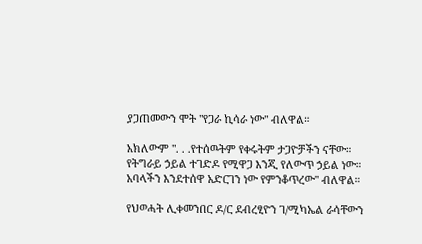ያጋጠመውን ሞት "የጋራ ኪሳራ ነው" ብለዋል።

አክለውም ". . .የተሰዉትም የቀሩትም ታጋዮቻችን ናቸው። የትግራይ ኃይል ተገድዶ የሚዋጋ እንጂ የለውጥ ኃይል ነው። አባላችን እንደተሰዋ አድርገን ነው የምንቆጥረው" ብለዋል።

የህወሓት ሊቀመንበር ዶ/ር ደብረፂዮን ገ/ሚካኤል ራሳቸውን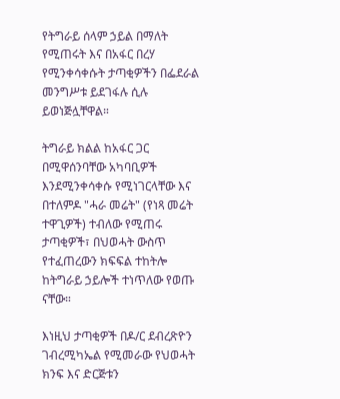የትግራይ ሰላም ኃይል በማለት የሚጠሩት እና በአፋር በረሃ የሚንቀሳቀሱት ታጣቂዎችን በፌደራል መንግሥቱ ይደገፋሉ ሲሉ ይወነጅሏቸዋል።

ትግራይ ክልል ከአፋር ጋር በሚዋሰንባቸው አካባቢዎች እንደሚንቀሳቀሱ የሚነገርላቸው እና በተለምዶ "ሓራ መሬት" (የነጻ መሬት ተዋጊዎች) ተብለው የሚጠሩ ታጣቂዎች፣ በህወሓት ውስጥ የተፈጠረውን ክፍፍል ተከትሎ ከትግራይ ኃይሎች ተነጥለው የወጡ ናቸው።

እነዚህ ታጣቂዎች በዶ/ር ደብረጽዮን ገብረሚካኤል የሚመራው የህወሓት ክንፍ እና ድርጅቱን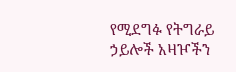የሚደግፉ የትግራይ ኃይሎች አዛዦችን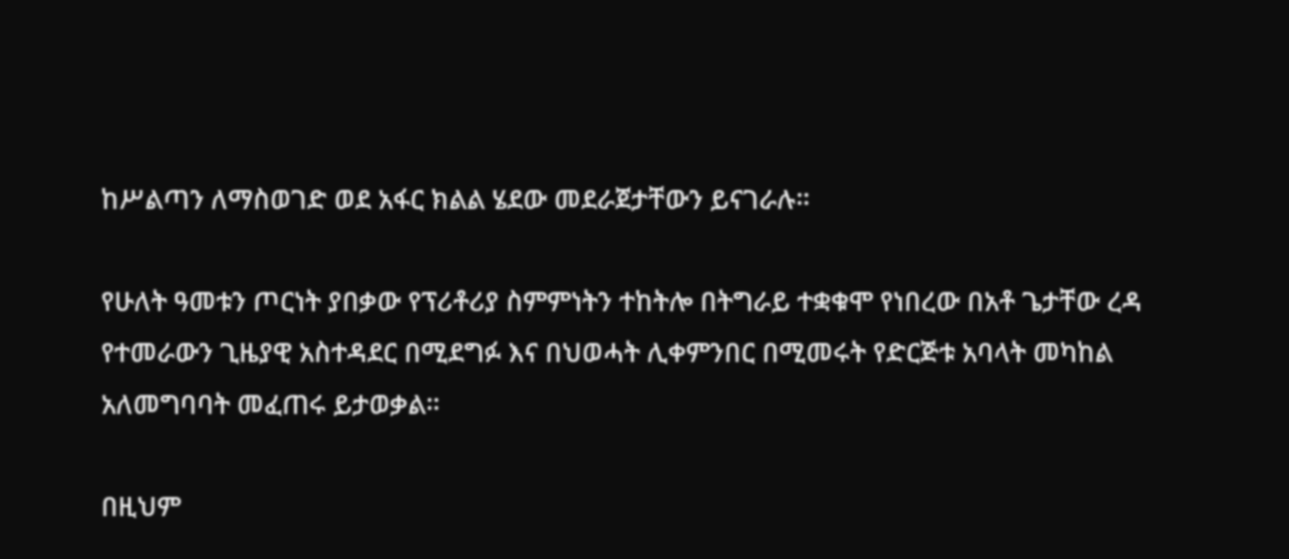ከሥልጣን ለማስወገድ ወደ አፋር ክልል ሄደው መደራጀታቸውን ይናገራሉ።

የሁለት ዓመቱን ጦርነት ያበቃው የፕሪቶሪያ ስምምነትን ተከትሎ በትግራይ ተቋቁሞ የነበረው በአቶ ጌታቸው ረዳ የተመራውን ጊዜያዊ አስተዳደር በሚደግፉ እና በህወሓት ሊቀምንበር በሚመሩት የድርጅቱ አባላት መካከል አለመግባባት መፈጠሩ ይታወቃል።

በዚህም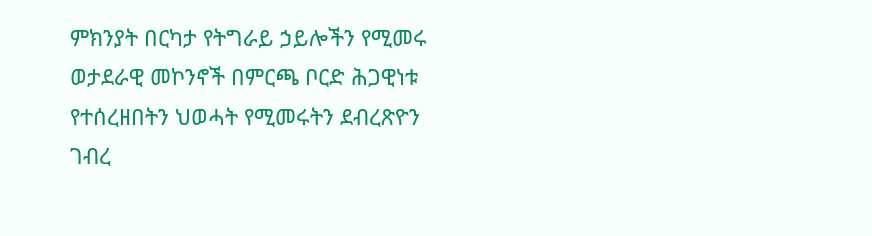ምክንያት በርካታ የትግራይ ኃይሎችን የሚመሩ ወታደራዊ መኮንኖች በምርጫ ቦርድ ሕጋዊነቱ የተሰረዘበትን ህወሓት የሚመሩትን ደብረጽዮን ገብረ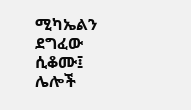ሚካኤልን ደግፈው ሲቆሙ፤ ሌሎች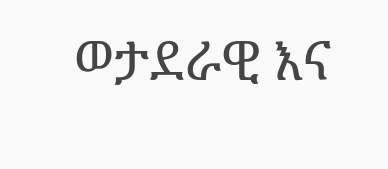ወታደራዊ እና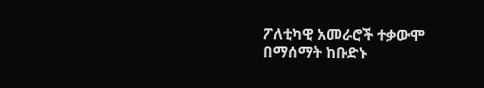ፖለቲካዊ አመራሮች ተቃውሞ በማሰማት ከቡድኑ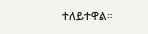ተለይተዋል።